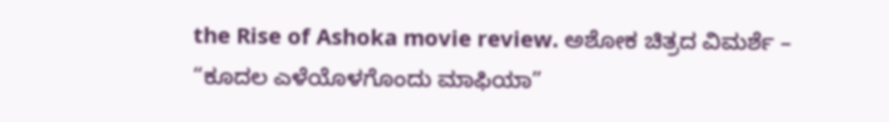the Rise of Ashoka movie review. ಅಶೋಕ ಚಿತ್ರದ ವಿಮರ್ಶೆ – “ಕೂದಲ ಎಳೆಯೊಳಗೊಂದು ಮಾಫಿಯಾ”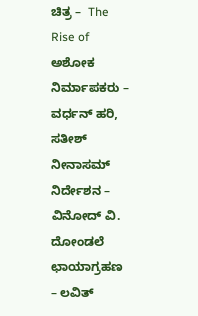ಚಿತ್ರ –  The Rise of  ಅಶೋಕ
ನಿರ್ಮಾಪಕರು – ವರ್ಧನ್ ಹರಿ, ಸತೀಶ್ ನೀನಾಸಮ್
ನಿರ್ದೇಶನ –  ವಿನೋದ್ ವಿ. ದೋಂಡಲೆ
ಛಾಯಾಗ್ರಹಣ – ಲವಿತ್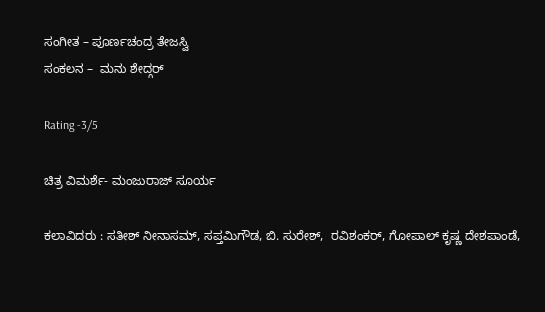ಸಂಗೀತ – ಪೂರ್ಣಚಂದ್ರ ತೇಜಸ್ವಿ
ಸಂಕಲನ –  ಮನು ಶೇದ್ಗರ್

Rating -3/5

ಚಿತ್ರ ವಿಮರ್ಶೆ- ಮಂಜುರಾಜ್ ಸೂರ್ಯ

ಕಲಾವಿದರು : ಸತೀಶ್ ನೀನಾಸಮ್, ಸಪ್ತಮಿಗೌಡ, ಬಿ. ಸುರೇಶ್,  ರವಿಶಂಕರ್, ಗೋಪಾಲ್ ಕೃಷ್ಣ ದೇಶಪಾಂಡೆ,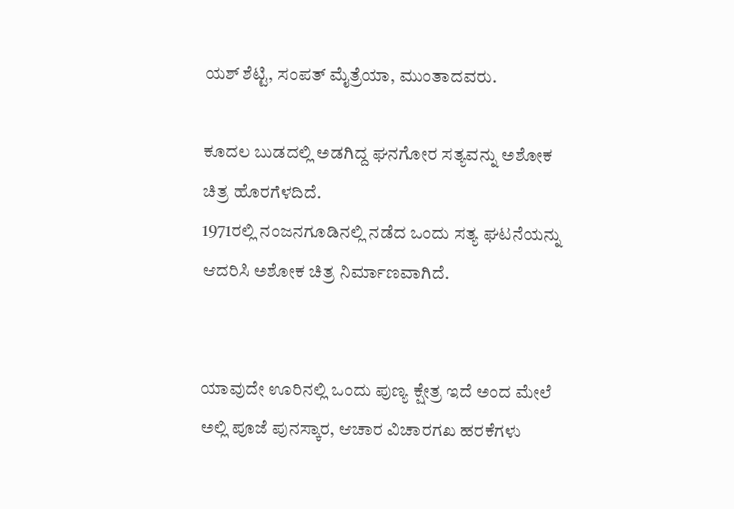ಯಶ್ ಶೆಟ್ಟಿ, ಸಂಪತ್ ಮೈತ್ರೆಯಾ, ಮುಂತಾದವರು.

ಕೂದಲ ಬುಡದಲ್ಲಿ ಅಡಗಿದ್ದ ಘನಗೋರ ಸತ್ಯವನ್ನು ಅಶೋಕ ಚಿತ್ರ ಹೊರಗೆಳದಿದೆ.
1971ರಲ್ಲಿ ನಂಜನಗೂಡಿನಲ್ಲಿ ನಡೆದ ಒಂದು ಸತ್ಯ ಘಟನೆಯನ್ನು ಆದರಿಸಿ ಅಶೋಕ ಚಿತ್ರ ನಿರ್ಮಾಣವಾಗಿದೆ.


ಯಾವುದೇ ಊರಿನಲ್ಲಿ ಒಂದು ಪುಣ್ಯ ಕ್ಷೇತ್ರ ಇದೆ ಅಂದ ಮೇಲೆ ಅಲ್ಲಿ ಪೂಜೆ ಪುನಸ್ಕಾರ, ಆಚಾರ ವಿಚಾರಗಖ ಹರಕೆಗಳು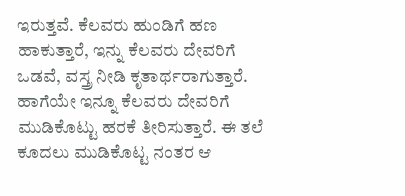ಇರುತ್ತವೆ. ಕೆಲವರು ಹುಂಡಿಗೆ ಹಣ ಹಾಕುತ್ತಾರೆ, ಇನ್ನು ಕೆಲವರು ದೇವರಿಗೆ ಒಡವೆ, ವಸ್ತ್ರ ನೀಡಿ ಕೃತಾರ್ಥರಾಗುತ್ತಾರೆ. ಹಾಗೆಯೇ ಇನ್ನೂ ಕೆಲವರು ದೇವರಿಗೆ ಮುಡಿಕೊಟ್ಟು ಹರಕೆ ತೀರಿಸುತ್ತಾರೆ. ಈ ತಲೆ ಕೂದಲು ಮುಡಿಕೊಟ್ಟ ನಂತರ ಆ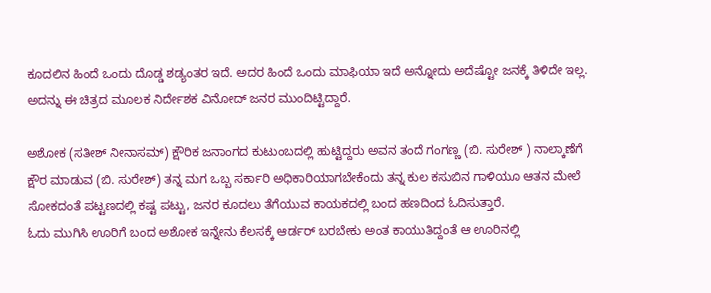ಕೂದಲಿನ ಹಿಂದೆ ಒಂದು ದೊಡ್ಡ ಶಡ್ಯಂತರ ಇದೆ. ಅದರ ಹಿಂದೆ ಒಂದು ಮಾಫಿಯಾ ಇದೆ ಅನ್ನೋದು ಅದೆಷ್ಟೋ ಜನಕ್ಕೆ ತಿಳಿದೇ ಇಲ್ಲ. ಅದನ್ನು ಈ ಚಿತ್ರದ ಮೂಲಕ ನಿರ್ದೇಶಕ ವಿನೋದ್ ಜನರ ಮುಂದಿಟ್ಟಿದ್ದಾರೆ.

ಅಶೋಕ (ಸತೀಶ್ ನೀನಾಸಮ್) ಕ್ಷೌರಿಕ ಜನಾಂಗದ ಕುಟುಂಬದಲ್ಲಿ ಹುಟ್ಟಿದ್ದರು ಅವನ ತಂದೆ ಗಂಗಣ್ಣ (ಬಿ. ಸುರೇಶ್ ) ನಾಲ್ಕಾಣೆಗೆ ಕ್ಷೌರ ಮಾಡುವ (ಬಿ. ಸುರೇಶ್) ತನ್ನ ಮಗ ಒಬ್ಬ ಸರ್ಕಾರಿ ಅಧಿಕಾರಿಯಾಗಬೇಕೆಂದು ತನ್ನ ಕುಲ ಕಸುಬಿನ ಗಾಳಿಯೂ ಆತನ ಮೇಲೆ ಸೋಕದಂತೆ ಪಟ್ಟಣದಲ್ಲಿ ಕಷ್ಟ ಪಟ್ಟು, ಜನರ ಕೂದಲು ತೆಗೆಯುವ ಕಾಯಕದಲ್ಲಿ ಬಂದ ಹಣದಿಂದ ಓದಿಸುತ್ತಾರೆ.
ಓದು ಮುಗಿಸಿ ಊರಿಗೆ ಬಂದ ಅಶೋಕ ಇನ್ನೇನು ಕೆಲಸಕ್ಕೆ ಆರ್ಡರ್ ಬರಬೇಕು ಅಂತ ಕಾಯುತಿದ್ದಂತೆ ಆ ಊರಿನಲ್ಲಿ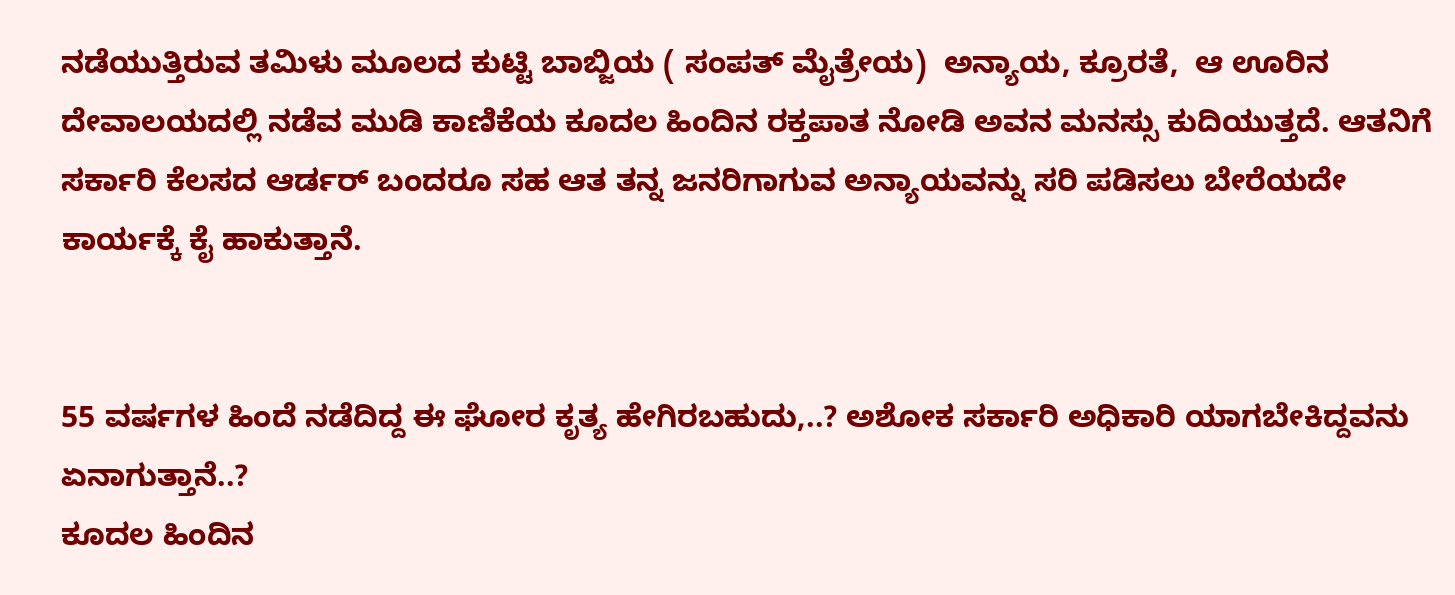ನಡೆಯುತ್ತಿರುವ ತಮಿಳು ಮೂಲದ ಕುಟ್ಟಿ ಬಾಬ್ಜಿಯ ( ಸಂಪತ್ ಮೈತ್ರೇಯ)  ಅನ್ಯಾಯ, ಕ್ರೂರತೆ,  ಆ ಊರಿನ ದೇವಾಲಯದಲ್ಲಿ ನಡೆವ ಮುಡಿ ಕಾಣಿಕೆಯ ಕೂದಲ ಹಿಂದಿನ ರಕ್ತಪಾತ ನೋಡಿ ಅವನ ಮನಸ್ಸು ಕುದಿಯುತ್ತದೆ. ಆತನಿಗೆ ಸರ್ಕಾರಿ ಕೆಲಸದ ಆರ್ಡರ್ ಬಂದರೂ ಸಹ ಆತ ತನ್ನ ಜನರಿಗಾಗುವ ಅನ್ಯಾಯವನ್ನು ಸರಿ ಪಡಿಸಲು ಬೇರೆಯದೇ ಕಾರ್ಯಕ್ಕೆ ಕೈ ಹಾಕುತ್ತಾನೆ.


55 ವರ್ಷಗಳ ಹಿಂದೆ ನಡೆದಿದ್ದ ಈ ಘೋರ ಕೃತ್ಯ ಹೇಗಿರಬಹುದು,..? ಅಶೋಕ ಸರ್ಕಾರಿ ಅಧಿಕಾರಿ ಯಾಗಬೇಕಿದ್ದವನು ಏನಾಗುತ್ತಾನೆ..?
ಕೂದಲ ಹಿಂದಿನ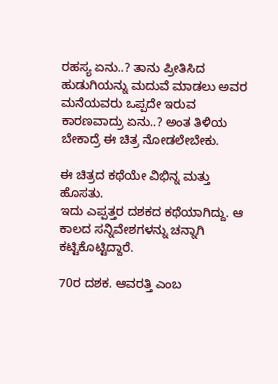ರಹಸ್ಯ ಏನು..? ತಾನು ಪ್ರೀತಿಸಿದ ಹುಡುಗಿಯನ್ನು ಮದುವೆ ಮಾಡಲು ಅವರ ಮನೆಯವರು ಒಪ್ಪದೇ ಇರುವ ಕಾರಣವಾದ್ರು ಏನು..? ಅಂತ ತಿಳಿಯ ಬೇಕಾದ್ರೆ ಈ ಚಿತ್ರ ನೋಡಲೇಬೇಕು.

ಈ ಚಿತ್ರದ ಕಥೆಯೇ ವಿಭಿನ್ನ ಮತ್ತು ಹೊಸತು.
ಇದು ಎಪ್ಪತ್ತರ ದಶಕದ ಕಥೆಯಾಗಿದ್ದು. ಆ ಕಾಲದ ಸನ್ನಿವೇಶಗಳನ್ನು ಚನ್ನಾಗಿ ಕಟ್ಟಿಕೊಟ್ಟಿದ್ದಾರೆ.

70ರ ದಶಕ. ಆವರತ್ತಿ ಎಂಬ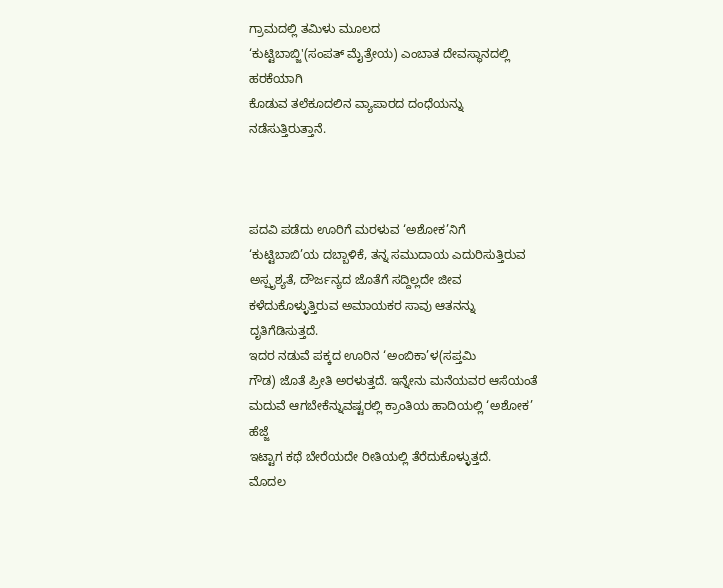ಗ್ರಾಮದಲ್ಲಿ ತಮಿಳು ಮೂಲದ
‘ಕುಟ್ಟಿಬಾಬ್ಜಿ'(ಸಂಪತ್ ಮೈತ್ರೇಯ) ಎಂಬಾತ ದೇವಸ್ಥಾನದಲ್ಲಿ ಹರಕೆಯಾಗಿ
ಕೊಡುವ ತಲೆಕೂದಲಿನ ವ್ಯಾಪಾರದ ದಂಧೆಯನ್ನು‌ ನಡೆಸುತ್ತಿರುತ್ತಾನೆ.



ಪದವಿ ಪಡೆದು ಊರಿಗೆ ಮರಳುವ ‘ಅಶೋಕ’ನಿಗೆ
‘ಕುಟ್ಟಿಬಾಬಿ’ಯ ದಬ್ಬಾಳಿಕೆ, ತನ್ನ ಸಮುದಾಯ ಎದುರಿಸುತ್ತಿರುವ
ಅಸ್ಪೃಶ್ಯತೆ, ದೌರ್ಜನ್ಯದ ಜೊತೆಗೆ ಸದ್ದಿಲ್ಲದೇ ಜೀವ ಕಳೆದುಕೊಳ್ಳುತ್ತಿರುವ ಅಮಾಯಕರ ಸಾವು ಆತನನ್ನು ದೃತಿಗೆಡಿಸುತ್ತದೆ.
ಇದರ ನಡುವೆ ಪಕ್ಕದ ಊರಿನ ‘ಅಂಬಿಕಾ’ಳ(ಸಪ್ತಮಿ
ಗೌಡ) ಜೊತೆ ಪ್ರೀತಿ ಅರಳುತ್ತದೆ. ಇನ್ನೇನು ಮನೆಯವರ ಆಸೆಯಂತೆ ಮದುವೆ ಆಗಬೇಕೆನ್ನುವಷ್ಟರಲ್ಲಿ ಕ್ರಾಂತಿಯ ಹಾದಿಯಲ್ಲಿ ‘ಅಶೋಕ’ ಹೆಜ್ಜೆ
ಇಟ್ಟಾಗ ಕಥೆ ಬೇರೆಯದೇ ರೀತಿಯಲ್ಲಿ ತೆರೆದುಕೊಳ್ಳುತ್ತದೆ.
ಮೊದಲ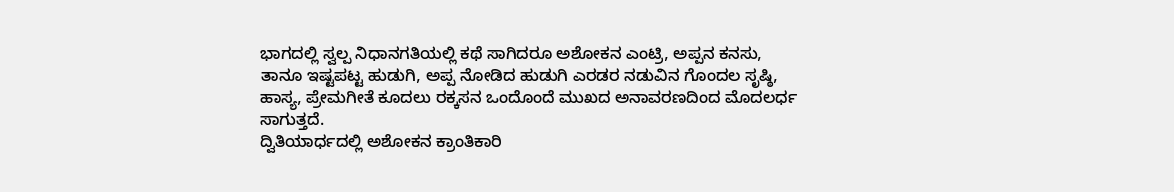ಭಾಗದಲ್ಲಿ ಸ್ವಲ್ಪ ನಿಧಾನಗತಿಯಲ್ಲಿ ಕಥೆ ಸಾಗಿದರೂ ಅಶೋಕನ ಎಂಟ್ರಿ, ಅಪ್ಪನ ಕನಸು, ತಾನೂ ಇಷ್ಟಪಟ್ಟ ಹುಡುಗಿ, ಅಪ್ಪ ನೋಡಿದ ಹುಡುಗಿ ಎರಡರ ನಡುವಿನ ಗೊಂದಲ ಸೃಷ್ಠಿ, ಹಾಸ್ಯ, ಪ್ರೇಮಗೀತೆ ಕೂದಲು ರಕ್ಕಸನ ಒಂದೊಂದೆ ಮುಖದ ಅನಾವರಣದಿಂದ ಮೊದಲರ್ಧ ಸಾಗುತ್ತದೆ.
ದ್ವಿತಿಯಾರ್ಧದಲ್ಲಿ ಅಶೋಕನ ಕ್ರಾಂತಿಕಾರಿ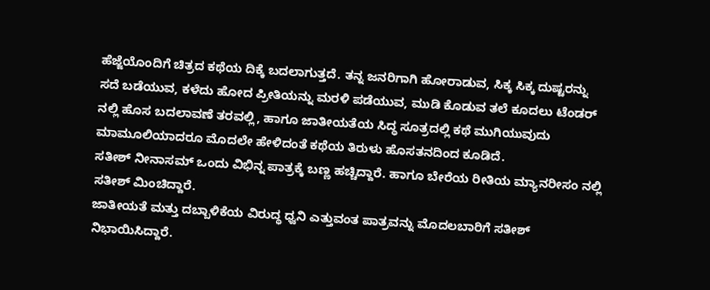ಹೆಜ್ಜೆಯೊಂದಿಗೆ ಚಿತ್ರದ ಕಥೆಯ ದಿಕ್ಕೆ ಬದಲಾಗುತ್ತದೆ. ತನ್ನ ಜನರಿಗಾಗಿ ಹೋರಾಡುವ, ಸಿಕ್ಕ ಸಿಕ್ಕ ದುಷ್ಟರನ್ನು ಸದೆ ಬಡೆಯುವ, ಕಳೆದು ಹೋದ ಪ್ರೀತಿಯನ್ನು ಮರಳಿ ಪಡೆಯುವ, ಮುಡಿ ಕೊಡುವ ತಲೆ ಕೂದಲು ಟೆಂಡರ್ ನಲ್ಲಿ ಹೊಸ ಬದಲಾವಣೆ ತರವಲ್ಲಿ, ಹಾಗೂ ಜಾತೀಯತೆಯ ಸಿದ್ಧ ಸೂತ್ರದಲ್ಲಿ ಕಥೆ ಮುಗಿಯುವುದು ಮಾಮೂಲಿಯಾದರೂ ಮೊದಲೇ ಹೇಳಿದಂತೆ ಕಥೆಯ ತಿರುಳು ಹೊಸತನದಿಂದ ಕೂಡಿದೆ.
ಸತೀಶ್ ನೀನಾಸಮ್ ಒಂದು ವಿಭಿನ್ನ ಪಾತ್ರಕ್ಕೆ ಬಣ್ಣ ಹಚ್ಚಿದ್ದಾರೆ. ಹಾಗೂ ಬೇರೆಯ ರೀತಿಯ ಮ್ಯಾನರೀಸಂ ನಲ್ಲಿ ಸತೀಶ್ ಮಿಂಚಿದ್ದಾರೆ.
ಜಾತೀಯತೆ ಮತ್ತು ದಬ್ಬಾಳಿಕೆಯ ವಿರುದ್ಧ ಧ್ವನಿ ಎತ್ತುವಂತ ಪಾತ್ರವನ್ನು ಮೊದಲಬಾರಿಗೆ ಸತೀಶ್ ನಿಭಾಯಿಸಿದ್ದಾರೆ.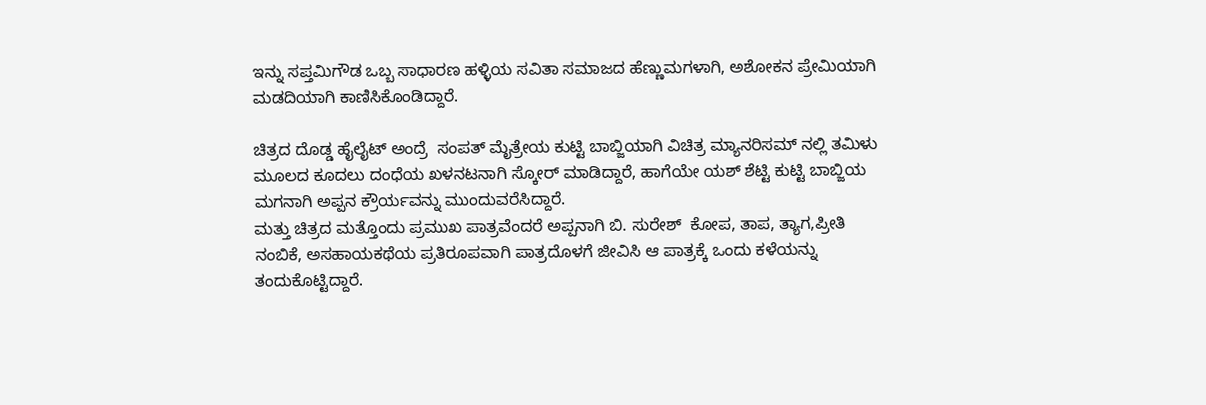ಇನ್ನು ಸಪ್ತಮಿಗೌಡ ಒಬ್ಬ ಸಾಧಾರಣ ಹಳ್ಳಿಯ ಸವಿತಾ ಸಮಾಜದ ಹೆಣ್ಣುಮಗಳಾಗಿ, ಅಶೋಕನ ಪ್ರೇಮಿಯಾಗಿ ಮಡದಿಯಾಗಿ ಕಾಣಿಸಿಕೊಂಡಿದ್ದಾರೆ.

ಚಿತ್ರದ ದೊಡ್ಡ ಹೈಲೈಟ್ ಅಂದ್ರೆ  ಸಂಪತ್ ಮೈತ್ರೇಯ ಕುಟ್ಟಿ ಬಾಬ್ಜಿಯಾಗಿ ವಿಚಿತ್ರ ಮ್ಯಾನರಿಸಮ್ ನಲ್ಲಿ ತಮಿಳು ಮೂಲದ ಕೂದಲು ದಂಧೆಯ ಖಳನಟನಾಗಿ ಸ್ಕೋರ್ ಮಾಡಿದ್ದಾರೆ, ಹಾಗೆಯೇ ಯಶ್ ಶೆಟ್ಟಿ ಕುಟ್ಟಿ ಬಾಬ್ಜಿಯ ಮಗನಾಗಿ ಅಪ್ಪನ ಕ್ರೌರ್ಯವನ್ನು ಮುಂದುವರೆಸಿದ್ದಾರೆ.
ಮತ್ತು ಚಿತ್ರದ ಮತ್ತೊಂದು ಪ್ರಮುಖ ಪಾತ್ರವೆಂದರೆ ಅಪ್ಪನಾಗಿ ಬಿ. ಸುರೇಶ್  ಕೋಪ, ತಾಪ, ತ್ಯಾಗ,ಪ್ರೀತಿ ನಂಬಿಕೆ, ಅಸಹಾಯಕಥೆಯ ಪ್ರತಿರೂಪವಾಗಿ ಪಾತ್ರದೊಳಗೆ ಜೀವಿಸಿ ಆ ಪಾತ್ರಕ್ಕೆ ಒಂದು ಕಳೆಯನ್ನು ತಂದುಕೊಟ್ಟಿದ್ದಾರೆ.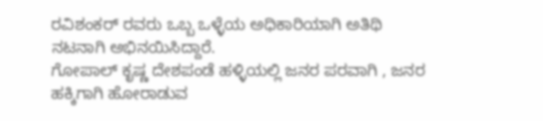ರವಿಶಂಕರ್ ರವರು ಒಬ್ಬ ಒಳ್ಳೆಯ ಅಧಿಕಾರಿಯಾಗಿ ಅತಿಥಿ ನಟನಾಗಿ ಅಭಿನಯಿಸಿದ್ದಾರೆ.
ಗೋಪಾಲ್ ಕೃಷ್ಣ ದೇಶಪಂಡೆ ಹಳ್ಳಿಯಲ್ಲಿ ಜನರ ಪರವಾಗಿ , ಜನರ ಹಕ್ಕಿಗಾಗಿ ಹೋರಾಡುವ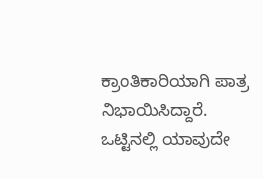ಕ್ರಾಂತಿಕಾರಿಯಾಗಿ ಪಾತ್ರ ನಿಭಾಯಿಸಿದ್ದಾರೆ.
ಒಟ್ಟಿನಲ್ಲಿ ಯಾವುದೇ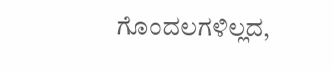ಗೊಂದಲಗಳಿಲ್ಲದ,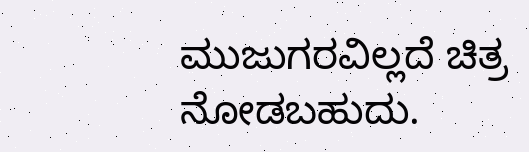ಮುಜುಗರವಿಲ್ಲದೆ ಚಿತ್ರ ನೋಡಬಹುದು.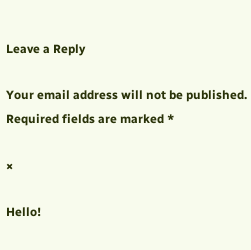Leave a Reply

Your email address will not be published. Required fields are marked *

×

Hello!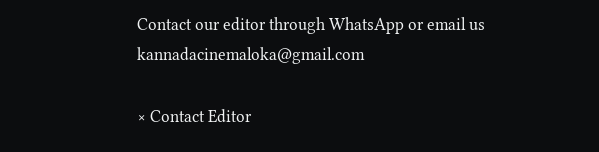Contact our editor through WhatsApp or email us kannadacinemaloka@gmail.com

× Contact Editor